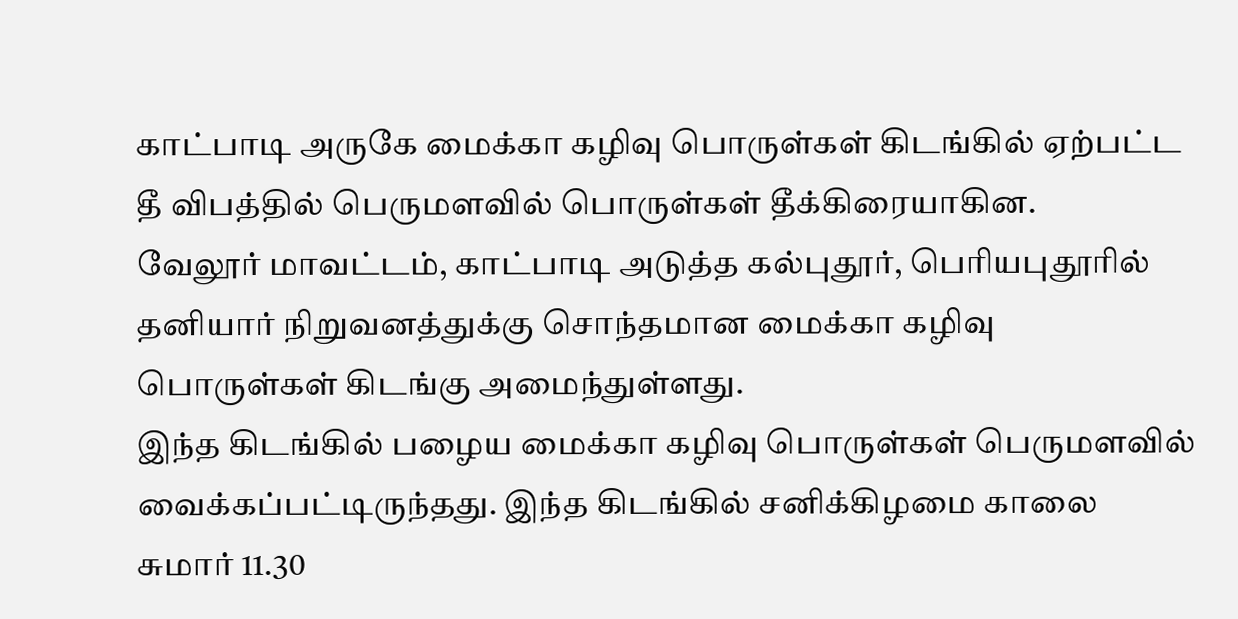காட்பாடி அருகே மைக்கா கழிவு பொருள்கள் கிடங்கில் ஏற்பட்ட தீ விபத்தில் பெருமளவில் பொருள்கள் தீக்கிரையாகின.
வேலூர் மாவட்டம், காட்பாடி அடுத்த கல்புதூர், பெரியபுதூரில் தனியார் நிறுவனத்துக்கு சொந்தமான மைக்கா கழிவு பொருள்கள் கிடங்கு அமைந்துள்ளது.
இந்த கிடங்கில் பழைய மைக்கா கழிவு பொருள்கள் பெருமளவில் வைக்கப்பட்டிருந்தது. இந்த கிடங்கில் சனிக்கிழமை காலை சுமார் 11.30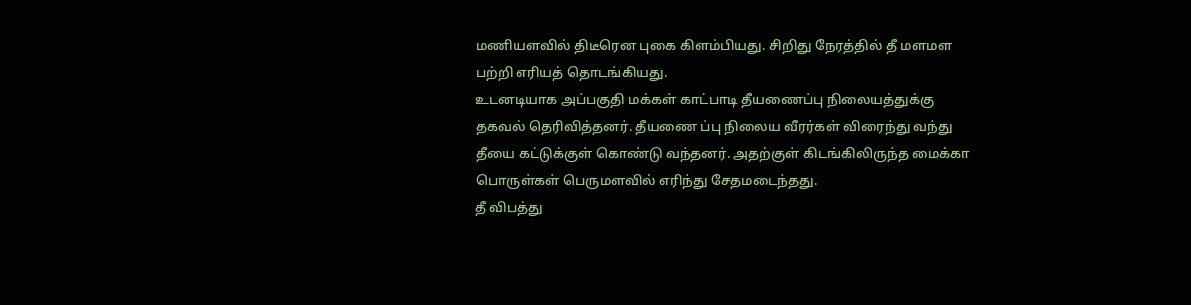மணியளவில் திடீரென புகை கிளம்பியது. சிறிது நேரத்தில் தீ மளமள பற்றி எரியத் தொடங்கியது.
உடனடியாக அப்பகுதி மக்கள் காட்பாடி தீயணைப்பு நிலையத்துக்கு தகவல் தெரிவித்தனர். தீயணை ப்பு நிலைய வீரர்கள் விரைந்து வந்து தீயை கட்டுக்குள் கொண்டு வந்தனர். அதற்குள் கிடங்கிலிருந்த மைக்கா பொருள்கள் பெருமளவில் எரிந்து சேதமடைந்தது.
தீ விபத்து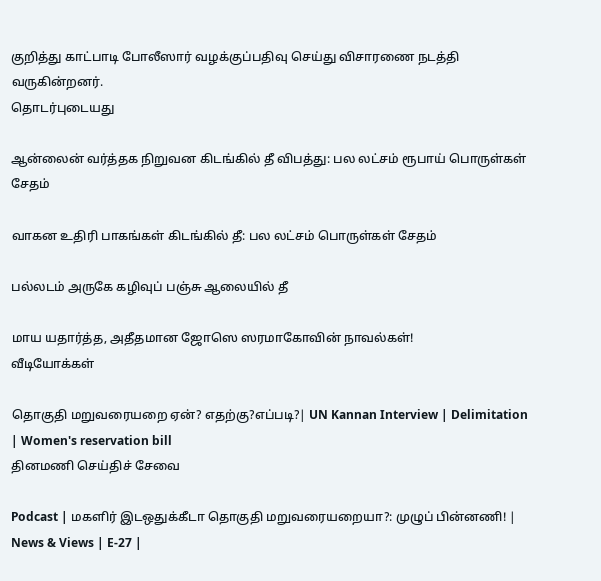குறித்து காட்பாடி போலீஸார் வழக்குப்பதிவு செய்து விசாரணை நடத்தி வருகின்றனர்.
தொடர்புடையது

ஆன்லைன் வர்த்தக நிறுவன கிடங்கில் தீ விபத்து: பல லட்சம் ரூபாய் பொருள்கள் சேதம்

வாகன உதிரி பாகங்கள் கிடங்கில் தீ: பல லட்சம் பொருள்கள் சேதம்

பல்லடம் அருகே கழிவுப் பஞ்சு ஆலையில் தீ

மாய யதார்த்த, அதீதமான ஜோஸெ ஸரமாகோவின் நாவல்கள்!
வீடியோக்கள்

தொகுதி மறுவரையறை ஏன்? எதற்கு?எப்படி?| UN Kannan Interview | Delimitation | Women's reservation bill
தினமணி செய்திச் சேவை

Podcast | மகளிர் இடஒதுக்கீடா தொகுதி மறுவரையறையா?: முழுப் பின்னணி! | News & Views | E-27 |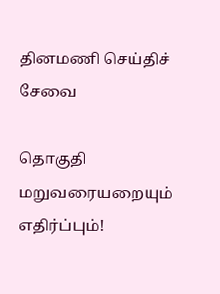தினமணி செய்திச் சேவை

தொகுதி மறுவரையறையும் எதிர்ப்பும்!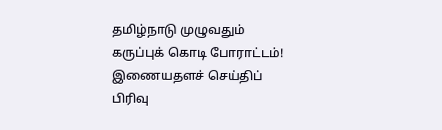தமிழ்நாடு முழுவதும் கருப்புக் கொடி போராட்டம்!
இணையதளச் செய்திப் பிரிவு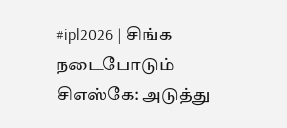#ipl2026 | சிங்க நடைபோடும் சிஎஸ்கே: அடுத்து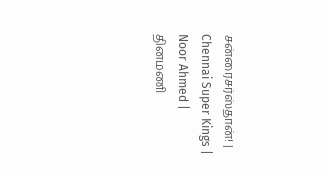சன்ரைசர்ஸ்தான்! | Chennai Super Kings | Noor Ahmed |
தினமணி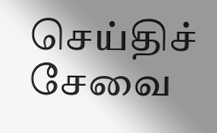செய்திச் சேவை